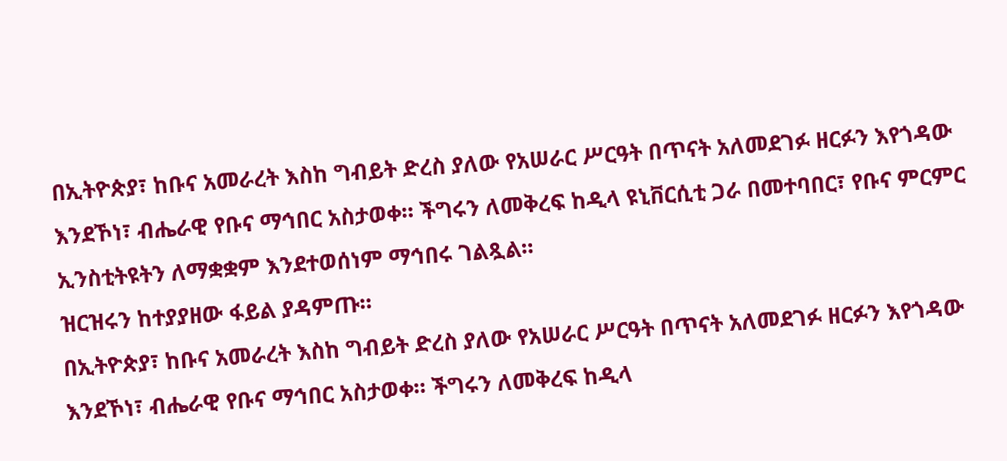በኢትዮጵያ፣ ከቡና አመራረት እስከ ግብይት ድረስ ያለው የአሠራር ሥርዓት በጥናት አለመደገፉ ዘርፉን እየጎዳው እንደኾነ፣ ብሔራዊ የቡና ማኅበር አስታወቀ። ችግሩን ለመቅረፍ ከዲላ ዩኒቨርሲቲ ጋራ በመተባበር፣ የቡና ምርምር ኢንስቲትዩትን ለማቋቋም እንደተወሰነም ማኅበሩ ገልጿል።
ዝርዝሩን ከተያያዘው ፋይል ያዳምጡ።
በኢትዮጵያ፣ ከቡና አመራረት እስከ ግብይት ድረስ ያለው የአሠራር ሥርዓት በጥናት አለመደገፉ ዘርፉን እየጎዳው እንደኾነ፣ ብሔራዊ የቡና ማኅበር አስታወቀ። ችግሩን ለመቅረፍ ከዲላ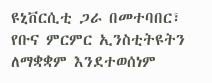ዩኒቨርሲቲ ጋራ በመተባበር፣ የቡና ምርምር ኢንስቲትዩትን ለማቋቋም እንደተወሰነም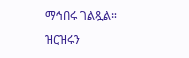ማኅበሩ ገልጿል።
ዝርዝሩን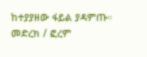ከተያያዘው ፋይል ያዳምጡ።
መድረክ / ፎረም